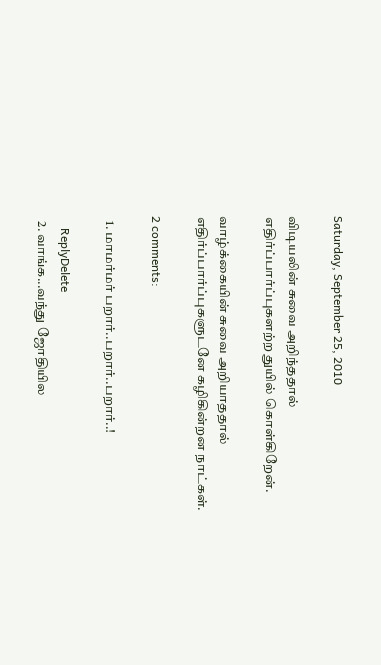Saturday, September 25, 2010

விடியலின் சுவை அறிந்ததால்
எதிர்ப்பார்ப்புகளற்ற துயில் கொள்கிறேன்.

வாழ்க்கையின் சுவை அறியாததால்
எதிர்ப்பார்ப்புகளுடனே கழிகின்றன நாட்கள்.

2 comments:

  1. மாமர்மர் பறார்..பறார்..பறார்..!

    ReplyDelete
  2. வாங்க...வந்து ஜோதியில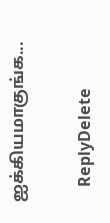ஐக்கியமாகுங்க...

    ReplyDelete